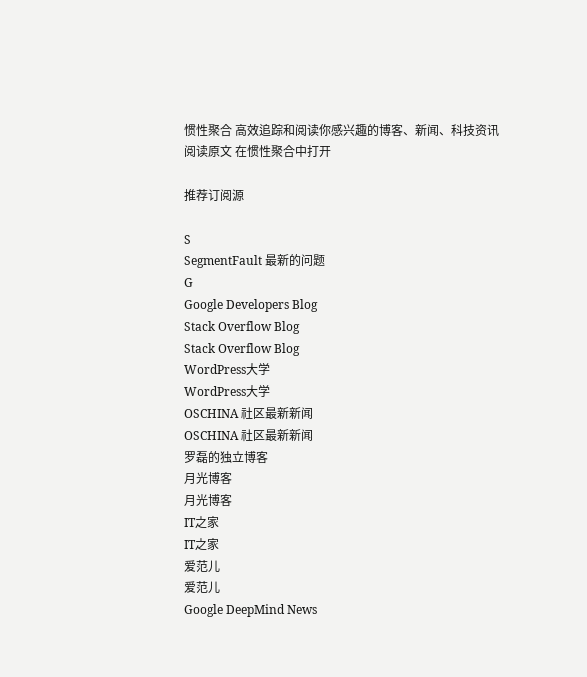惯性聚合 高效追踪和阅读你感兴趣的博客、新闻、科技资讯
阅读原文 在惯性聚合中打开

推荐订阅源

S
SegmentFault 最新的问题
G
Google Developers Blog
Stack Overflow Blog
Stack Overflow Blog
WordPress大学
WordPress大学
OSCHINA 社区最新新闻
OSCHINA 社区最新新闻
罗磊的独立博客
月光博客
月光博客
IT之家
IT之家
爱范儿
爱范儿
Google DeepMind News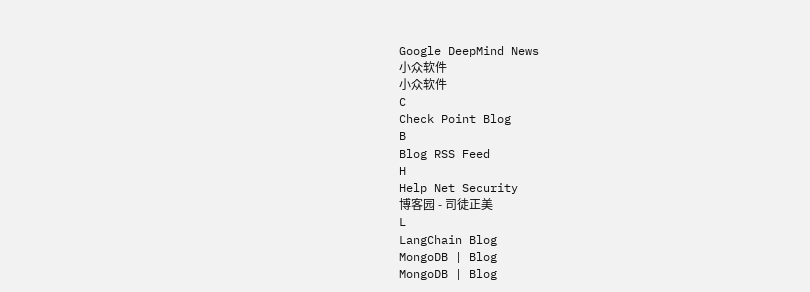Google DeepMind News
小众软件
小众软件
C
Check Point Blog
B
Blog RSS Feed
H
Help Net Security
博客园 - 司徒正美
L
LangChain Blog
MongoDB | Blog
MongoDB | Blog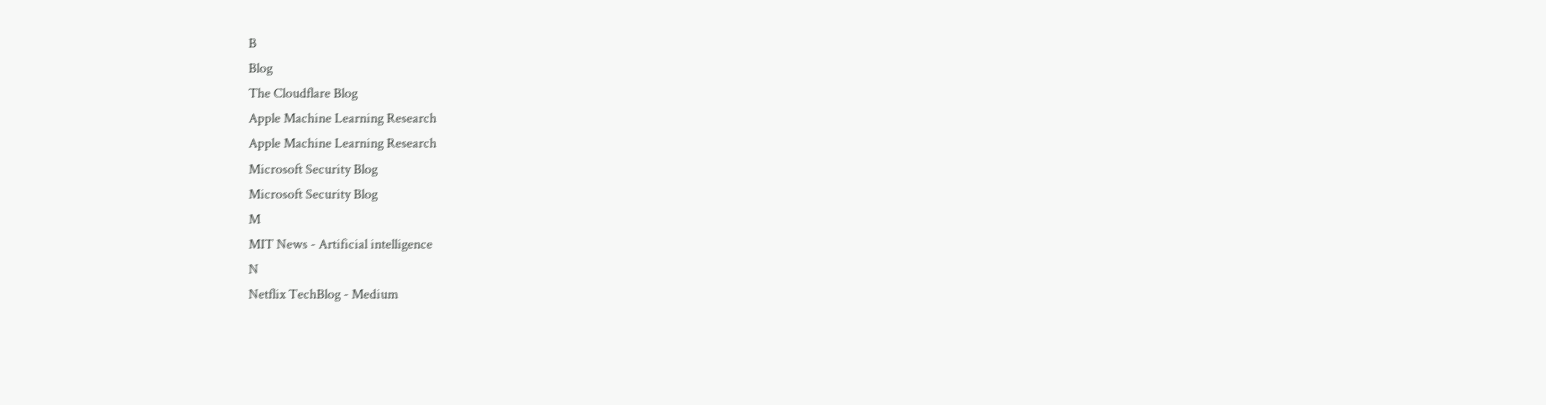B
Blog
The Cloudflare Blog
Apple Machine Learning Research
Apple Machine Learning Research
Microsoft Security Blog
Microsoft Security Blog
M
MIT News - Artificial intelligence
N
Netflix TechBlog - Medium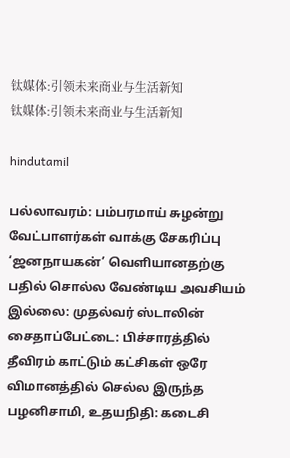钛媒体:引领未来商业与生活新知
钛媒体:引领未来商业与生活新知

hindutamil

பல்லாவரம்: பம்பரமாய் சுழன்று வேட்பாளர்கள் வாக்கு சேகரிப்பு ‘ஜனநாயகன்’ வெளியானதற்கு பதில் சொல்ல வேண்டிய அவசியம் இல்லை: முதல்வர் ஸ்டாலின் சைதாப்பேட்டை: பிச்சாரத்தில் தீவிரம் காட்டும் கட்சிகள் ஒரே விமானத்தில் செல்ல இருந்த பழனிசாமி, உதயநிதி: கடைசி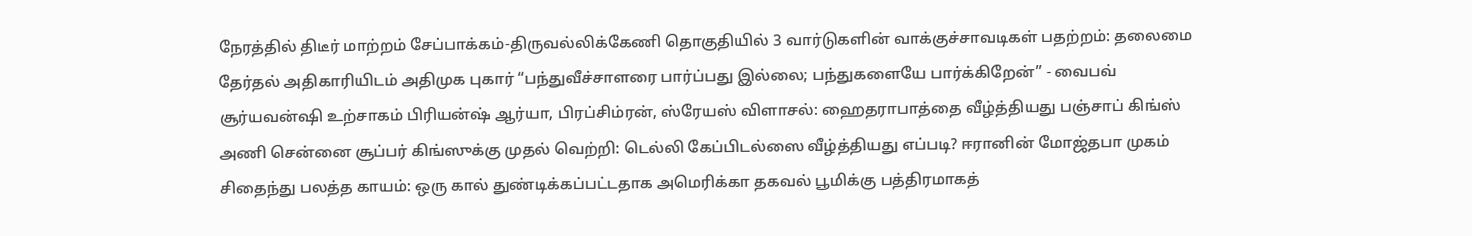நேரத்தில் திடீர் மாற்றம் சேப்பாக்கம்-திருவல்லிக்கேணி தொகுதியில் 3 வார்டுகளின் வாக்குச்சாவடிகள் பதற்றம்: தலைமை தேர்தல் அதிகாரியிடம் அதிமுக புகார் “பந்துவீச்சாளரை பார்ப்பது இல்லை; பந்துகளையே பார்க்கிறேன்” - வைபவ் சூர்யவன்ஷி உற்சாகம் பிரியன்ஷ் ஆர்யா, பிரப்சிம்ரன், ஸ்ரேயஸ் விளாசல்: ஹைதராபாத்தை வீழ்த்தியது பஞ்சாப் கிங்ஸ் அணி சென்னை சூப்பர் கிங்ஸுக்கு முதல் வெற்றி: டெல்லி கேப்பிடல்ஸை வீழ்த்தியது எப்படி? ஈரானின் மோஜ்தபா முகம் சிதைந்து பலத்த காயம்: ஒரு கால் துண்டிக்கப்பட்டதாக அமெரிக்கா தகவல் பூமிக்கு பத்திரமாகத்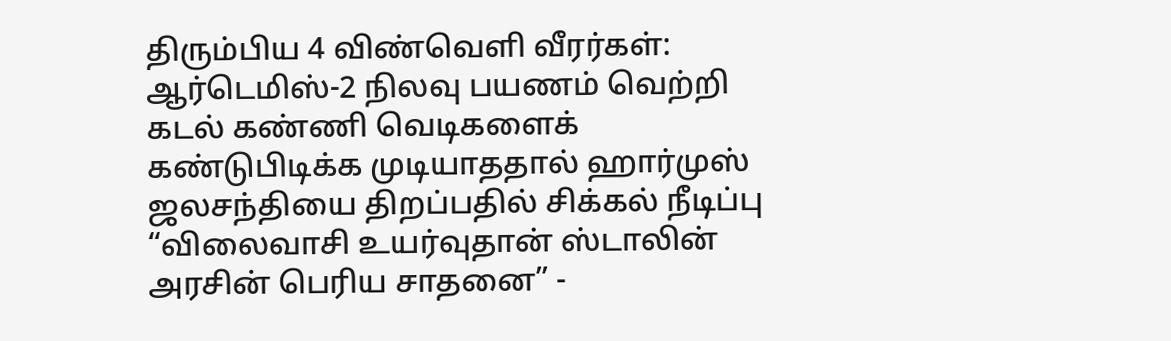திரும்பிய 4 விண்வெளி வீரர்கள்: ஆர்டெமிஸ்-2 நிலவு பயணம் வெற்றி கடல் கண்ணி வெடிகளைக் கண்டுபிடிக்க முடியாததால் ஹார்முஸ் ஜலசந்தியை திறப்பதில் சிக்கல் நீடிப்பு “விலைவாசி உயர்வுதான் ஸ்டாலின் அரசின் பெரிய சாதனை” -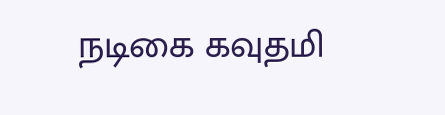நடிகை கவுதமி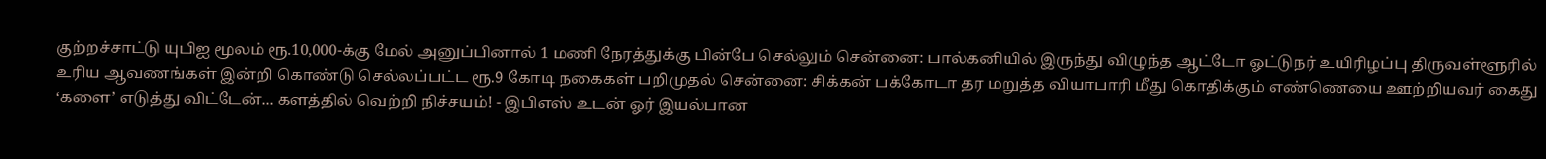குற்றச்சாட்டு யுபிஐ மூலம் ரூ.10,000-க்கு மேல் அனுப்பினால் 1 மணி நேரத்துக்கு பின்பே செல்லும் சென்னை: பால்கனியில் இருந்து விழுந்த ஆட்டோ ஓட்டுநர் உயிரிழப்பு திருவள்ளூரில் உரிய ஆவணங்கள் இன்றி கொண்டு செல்லப்பட்ட ரூ.9 கோடி நகைகள் பறிமுதல் சென்னை: சிக்கன் பக்கோடா தர மறுத்த வியாபாரி மீது கொதிக்கும் எண்ணெயை ஊற்றியவர் கைது ‘களை’ எடுத்து விட்டேன்... களத்தில் வெற்றி நிச்சயம்! - இபிஎஸ் உடன் ஓர் இயல்பான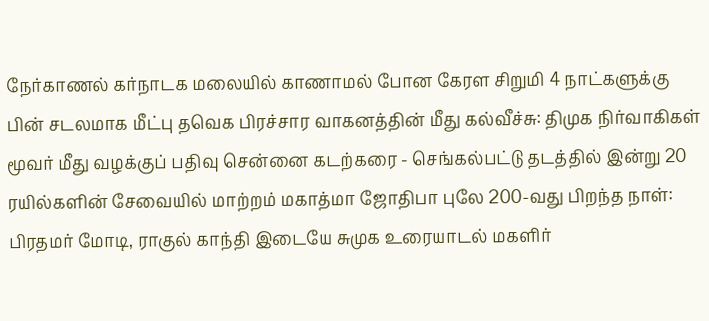நேர்காணல் கர்நாடக மலையில் காணாமல் போன கேரள சிறுமி 4 நாட்களுக்கு பின் சடலமாக மீட்பு தவெக பிரச்சார வாகனத்தின் மீது கல்வீச்சு: திமுக நிர்வாகிகள் மூவர் மீது வழக்குப் பதிவு சென்னை கடற்கரை - செங்கல்பட்டு தடத்தில் இன்று 20 ரயில்களின் சேவையில் மாற்றம் மகாத்மா ஜோதிபா புலே 200-வது பிறந்த நாள்: பிரதமர் மோடி, ராகுல் காந்தி இடையே சுமுக உரையாடல் மகளிர்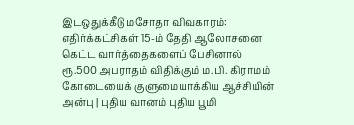இடஒதுக்கீடு மசோதா விவகாரம்: எதிர்க்கட்சிகள் 15-ம் தேதி ஆலோசனை கெட்ட வார்த்தைகளைப் பேசினால் ரூ.500 அபராதம் விதிக்கும் ம.பி. கிராமம் கோடையைக் குளுமையாக்கிய ஆச்சியின் அன்பு | புதிய வானம் புதிய பூமி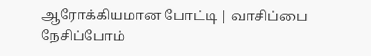ஆரோக்கியமான போட்டி | வாசிப்பை நேசிப்போம்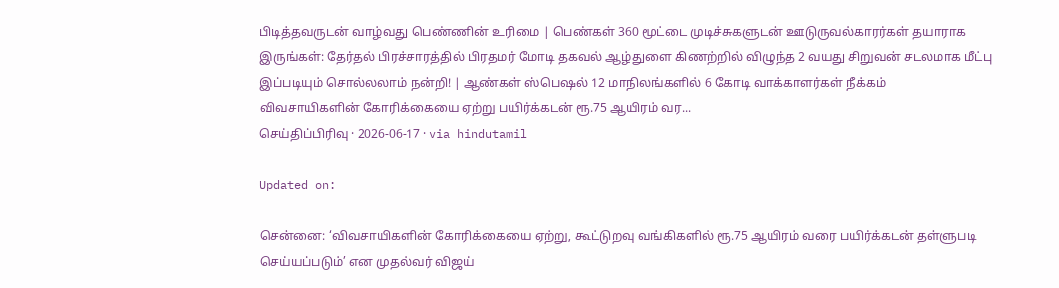பிடித்தவருடன் வாழ்வது பெண்ணின் உரிமை | பெண்கள் 360 மூட்டை முடிச்சுகளுடன் ஊடுருவல்காரர்கள் தயாராக இருங்கள்: தேர்தல் பிரச்சாரத்தில் பிரதமர் மோடி தகவல் ஆழ்துளை கிணற்றில் விழுந்த 2 வயது சிறுவன் சடலமாக மீட்பு இப்படியும் சொல்லலாம் நன்றி! | ஆண்கள் ஸ்பெஷல் 12 மாநிலங்களில் 6 கோடி வாக்காளர்கள் நீக்கம்
விவசாயிகளின் கோரிக்கையை ஏற்று பயிர்க்கடன் ரூ.75 ஆயிரம் வர...
செய்திப்பிரிவு · 2026-06-17 · via hindutamil

Updated on:

சென்னை: ‘விவசாயிகளின் கோரிக்கையை ஏற்று, கூட்டுறவு வங்கிகளில் ரூ.75 ஆயிரம் வரை பயிர்க்கடன் தள்ளுபடி செய்யப்படும்’ என முதல்வர் விஜய்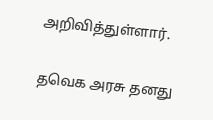அறிவித்துள்ளார்.

தவெக அரசு தனது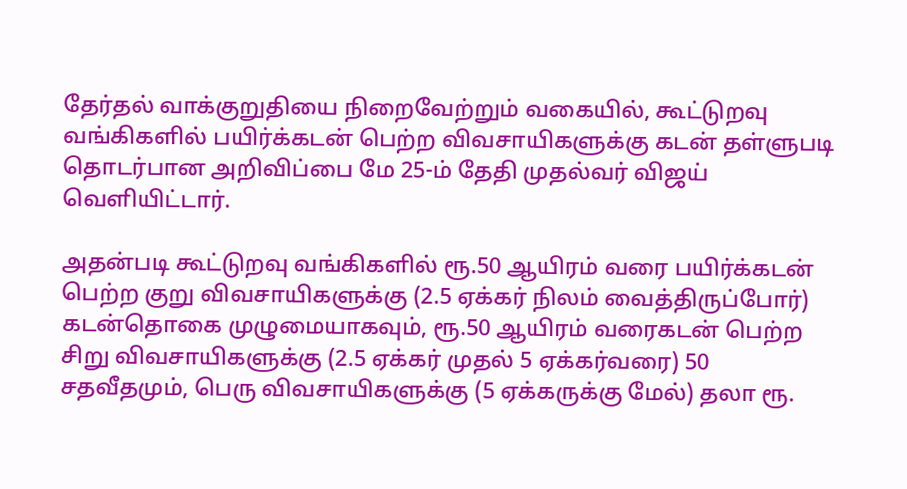தேர்தல் வாக்குறுதியை நிறைவேற்றும் வகையில், கூட்டுறவு வங்கிகளில் பயிர்க்கடன் பெற்ற விவசாயிகளுக்கு கடன் தள்ளுபடி தொடர்பான அறிவிப்பை மே 25-ம் தேதி முதல்வர் விஜய் வெளியிட்டார்.

அதன்படி கூட்டுறவு வங்கிகளில் ரூ.50 ஆயிரம் வரை பயிர்க்கடன் பெற்ற குறு விவசாயிகளுக்கு (2.5 ஏக்கர் நிலம் வைத்திருப்போர்) கடன்தொகை முழுமையாகவும், ரூ.50 ஆயிரம் வரைகடன் பெற்ற சிறு விவசாயிகளுக்கு (2.5 ஏக்கர் முதல் 5 ஏக்கர்வரை) 50 சதவீதமும், பெரு விவசாயிகளுக்கு (5 ஏக்கருக்கு மேல்) தலா ரூ.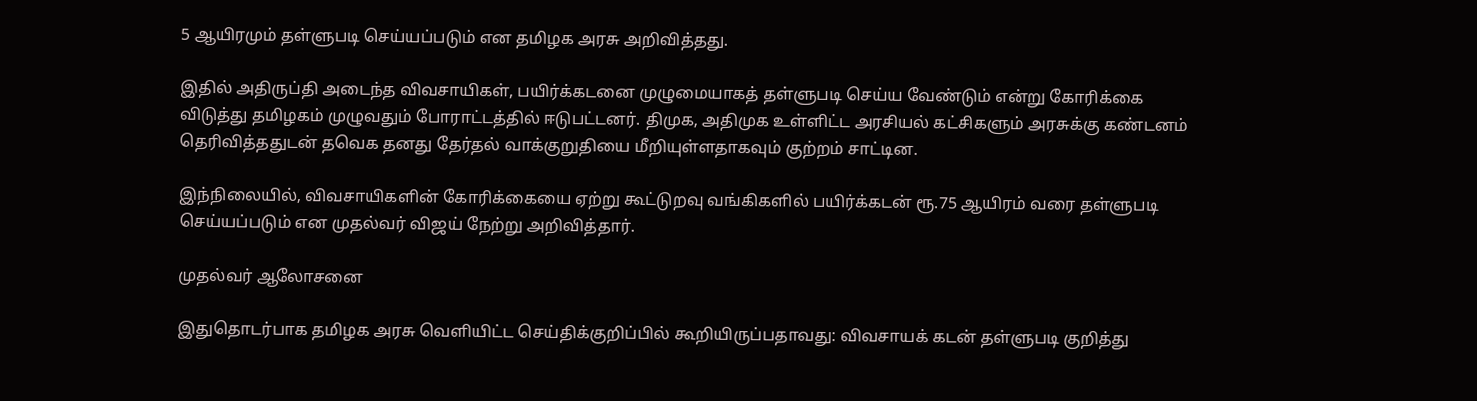5 ஆயிரமும் தள்ளுபடி செய்யப்படும் என தமிழக அரசு அறிவித்தது.

இதில் அதிருப்தி அடைந்த விவசாயிகள், பயிர்க்கடனை முழுமையாகத் தள்ளுபடி செய்ய வேண்டும் என்று கோரிக்கை விடுத்து தமிழகம் முழுவதும் போராட்டத்தில் ஈடுபட்டனர். திமுக, அதிமுக உள்ளிட்ட அரசியல் கட்சிகளும் அரசுக்கு கண்டனம் தெரிவித்ததுடன் தவெக தனது தேர்தல் வாக்குறுதியை மீறியுள்ளதாகவும் குற்றம் சாட்டின.

இந்நிலையில், விவசாயிகளின் கோரிக்கையை ஏற்று கூட்டுறவு வங்கிகளில் பயிர்க்கடன் ரூ.75 ஆயிரம் வரை தள்ளுபடி செய்யப்படும் என முதல்வர் விஜய் நேற்று அறிவித்தார்.

முதல்வர் ஆலோசனை

இதுதொடர்பாக தமிழக அரசு வெளியிட்ட செய்திக்குறிப்பில் கூறியிருப்பதாவது: விவசாயக் கடன் தள்ளுபடி குறித்து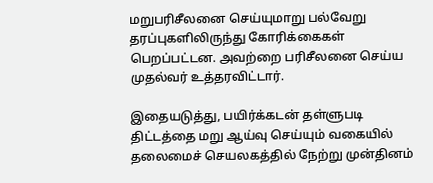மறுபரிசீலனை செய்யுமாறு பல்வேறு தரப்புகளிலிருந்து கோரிக்கைகள் பெறப்பட்டன. அவற்றை பரிசீலனை செய்ய முதல்வர் உத்தரவிட்டார்.

இதையடுத்து, பயிர்க்கடன் தள்ளுபடி திட்டத்தை மறு ஆய்வு செய்யும் வகையில் தலைமைச் செயலகத்தில் நேற்று முன்தினம்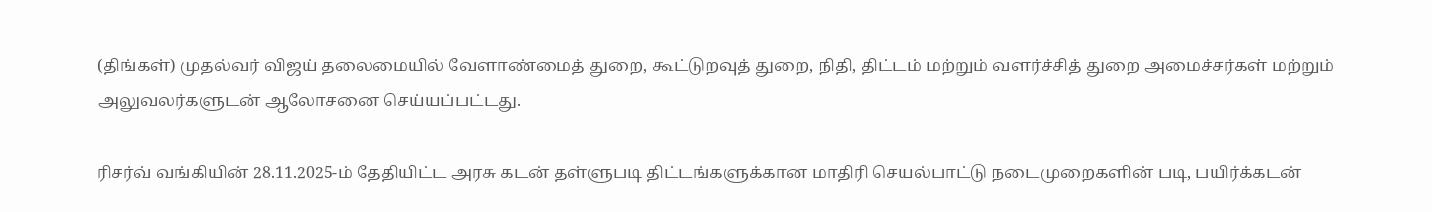(திங்கள்) முதல்வர் விஜய் தலைமையில் வேளாண்மைத் துறை, கூட்டுறவுத் துறை, நிதி, திட்டம் மற்றும் வளர்ச்சித் துறை அமைச்சர்கள் மற்றும் அலுவலர்களுடன் ஆலோசனை செய்யப்பட்டது.

ரிசர்வ் வங்கியின் 28.11.2025-ம் தேதியிட்ட அரசு கடன் தள்ளுபடி திட்டங்களுக்கான மாதிரி செயல்பாட்டு நடைமுறைகளின் படி, பயிர்க்கடன்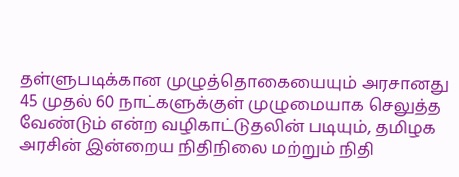தள்ளுபடிக்கான முழுத்தொகையையும் அரசானது 45 முதல் 60 நாட்களுக்குள் முழுமையாக செலுத்த வேண்டும் என்ற வழிகாட்டுதலின் படியும், தமிழக அரசின் இன்றைய நிதிநிலை மற்றும் நிதி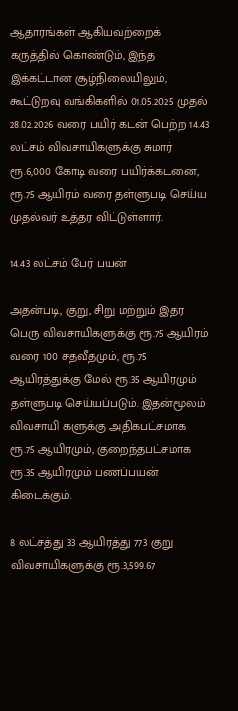ஆதாரங்கள் ஆகியவற்றைக் கருத்தில் கொண்டும், இந்த இக்கட்டான சூழ்நிலையிலும், கூட்டுறவு வங்கிகளில் 01.05.2025 முதல் 28.02.2026 வரை பயிர் கடன் பெற்ற 14.43 லட்சம் விவசாயிகளுக்கு சுமார் ரூ.6,000 கோடி வரை பயிர்க்கடனை, ரூ.75 ஆயிரம் வரை தள்ளுபடி செய்ய முதல்வர் உத்தர விட்டுள்ளார்.

14.43 லட்சம் பேர் பயன்

அதன்படி, குறு, சிறு மற்றும் இதர பெரு விவசாயிகளுக்கு ரூ.75 ஆயிரம் வரை 100 சதவீதமும், ரூ.75 ஆயிரத்துக்கு மேல் ரூ.35 ஆயிரமும் தள்ளுபடி செய்யப்படும். இதன்மூலம் விவசாயி களுக்கு அதிகபட்சமாக ரூ.75 ஆயிரமும், குறைந்தபட்சமாக ரூ.35 ஆயிரமும் பணப்பயன் கிடைக்கும்.

8 லட்சத்து 33 ஆயிரத்து 773 குறு விவசாயிகளுக்கு ரூ.3,599.67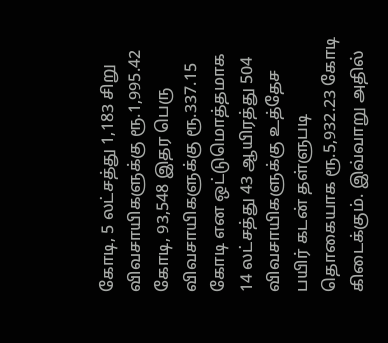கோடி, 5 லட்சத்து 1,183 சிறு விவசாயிகளுக்கு ரூ.1,995.42 கோடி, 93,548 இதர பெரு விவசாயிகளுக்கு ரூ.337.15 கோடி என ஒட்டுமொத்தமாக 14 லட்சத்து 43 ஆயிரத்து 504 விவசாயிகளுக்கு உத்தேச பயிர் கடன் தள்ளுபடி தொகையாக ரூ.5,932.23 கோடி கிடைக்கும். இவ்வாறு அதில்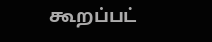கூறப்பட்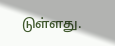டுள்ளது.